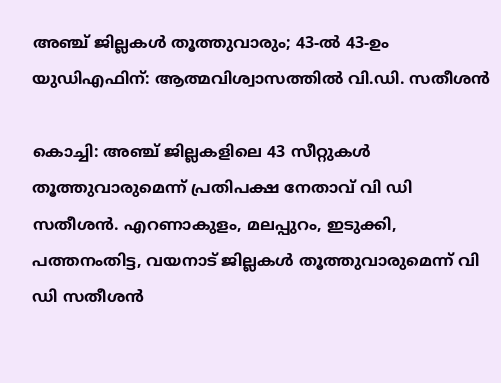അഞ്ച് ജില്ലകൾ തൂത്തുവാരും; 43-ൽ 43-ഉം യുഡിഎഫിന്: ആത്മവിശ്വാസത്തിൽ വി.ഡി. സതീശൻ

കൊച്ചി: അഞ്ച് ജില്ലകളിലെ 43 സീറ്റുകള്‍ തൂത്തുവാരുമെന്ന് പ്രതിപക്ഷ നേതാവ് വി ഡി സതീശന്‍. എറണാകുളം, മലപ്പുറം, ഇടുക്കി, പത്തനംതിട്ട, വയനാട് ജില്ലകള്‍ തൂത്തുവാരുമെന്ന് വി ഡി സതീശന്‍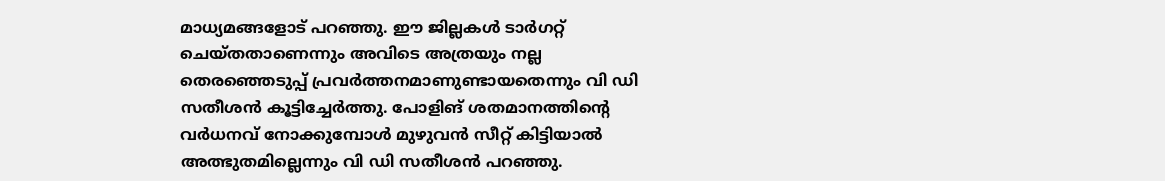മാധ്യമങ്ങളോട് പറഞ്ഞു. ഈ ജില്ലകള്‍ ടാര്‍ഗറ്റ് ചെയ്തതാണെന്നും അവിടെ അത്രയും നല്ല തെരഞ്ഞെടുപ്പ് പ്രവര്‍ത്തനമാണുണ്ടായതെന്നും വി ഡി സതീശന്‍ കൂട്ടിച്ചേര്‍ത്തു. പോളിങ് ശതമാനത്തിന്റെ വര്‍ധനവ് നോക്കുമ്പോള്‍ മുഴുവന്‍ സീറ്റ് കിട്ടിയാല്‍ അത്ഭുതമില്ലെന്നും വി ഡി സതീശന്‍ പറഞ്ഞു.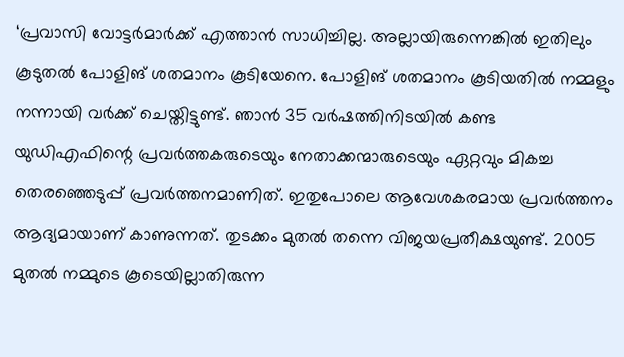‘പ്രവാസി വോട്ടര്‍മാര്‍ക്ക് എത്താന്‍ സാധിച്ചില്ല. അല്ലായിരുന്നെങ്കില്‍ ഇതിലും കൂടുതല്‍ പോളിങ് ശതമാനം കൂടിയേനെ. പോളിങ് ശതമാനം കൂടിയതില്‍ നമ്മളും നന്നായി വര്‍ക്ക് ചെയ്തിട്ടുണ്ട്. ഞാന്‍ 35 വര്‍ഷത്തിനിടയില്‍ കണ്ട യുഡിഎഫിന്റെ പ്രവര്‍ത്തകരുടെയും നേതാക്കന്മാരുടെയും ഏറ്റവും മികച്ച തെരഞ്ഞെടുപ്പ് പ്രവര്‍ത്തനമാണിത്. ഇതുപോലെ ആവേശകരമായ പ്രവര്‍ത്തനം ആദ്യമായാണ് കാണുന്നത്. തുടക്കം മുതല്‍ തന്നെ വിജയപ്രതീക്ഷയുണ്ട്. 2005 മുതല്‍ നമ്മുടെ കൂടെയില്ലാതിരുന്ന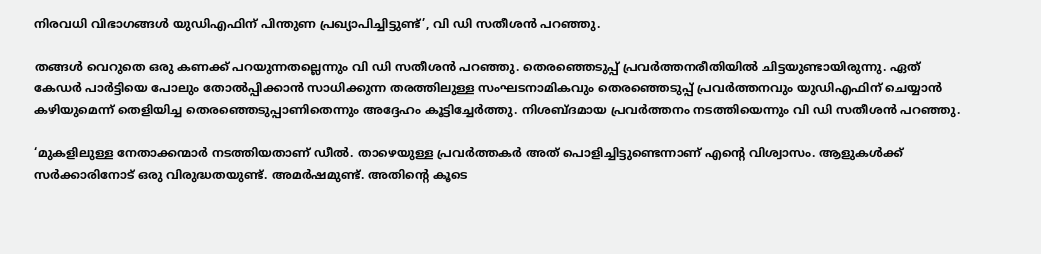നിരവധി വിഭാഗങ്ങള്‍ യുഡിഎഫിന് പിന്തുണ പ്രഖ്യാപിച്ചിട്ടുണ്ട്’, വി ഡി സതീശന്‍ പറഞ്ഞു.

തങ്ങള്‍ വെറുതെ ഒരു കണക്ക് പറയുന്നതല്ലെന്നും വി ഡി സതീശന്‍ പറഞ്ഞു. തെരഞ്ഞെടുപ്പ് പ്രവര്‍ത്തനരീതിയില്‍ ചിട്ടയുണ്ടായിരുന്നു. ഏത് കേഡര്‍ പാര്‍ട്ടിയെ പോലും തോല്‍പ്പിക്കാന്‍ സാധിക്കുന്ന തരത്തിലുള്ള സംഘടനാമികവും തെരഞ്ഞെടുപ്പ് പ്രവര്‍ത്തനവും യുഡിഎഫിന് ചെയ്യാന്‍ കഴിയുമെന്ന് തെളിയിച്ച തെരഞ്ഞെടുപ്പാണിതെന്നും അദ്ദേഹം കൂട്ടിച്ചേര്‍ത്തു. നിശബ്ദമായ പ്രവര്‍ത്തനം നടത്തിയെന്നും വി ഡി സതീശന്‍ പറഞ്ഞു.

‘മുകളിലുള്ള നേതാക്കന്മാര്‍ നടത്തിയതാണ് ഡീല്‍. താഴെയുള്ള പ്രവര്‍ത്തകര്‍ അത് പൊളിച്ചിട്ടുണ്ടെന്നാണ് എന്റെ വിശ്വാസം. ആളുകള്‍ക്ക് സര്‍ക്കാരിനോട് ഒരു വിരുദ്ധതയുണ്ട്. അമര്‍ഷമുണ്ട്. അതിന്റെ കൂടെ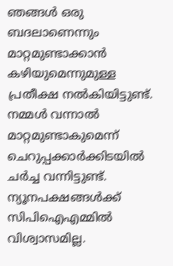ഞങ്ങള്‍ ഒരു ബദലാണെന്നും മാറ്റമുണ്ടാക്കാന്‍ കഴിയുമെന്നുമുള്ള പ്രതീക്ഷ നല്‍കിയിട്ടുണ്ട്. നമ്മള്‍ വന്നാല്‍ മാറ്റമുണ്ടാകുമെന്ന് ചെറുപ്പക്കാര്‍ക്കിടയില്‍ ചര്‍ച്ച വന്നിട്ടുണ്ട്. ന്യൂനപക്ഷങ്ങള്‍ക്ക് സിപിഐഎമ്മില്‍ വിശ്വാസമില്ല.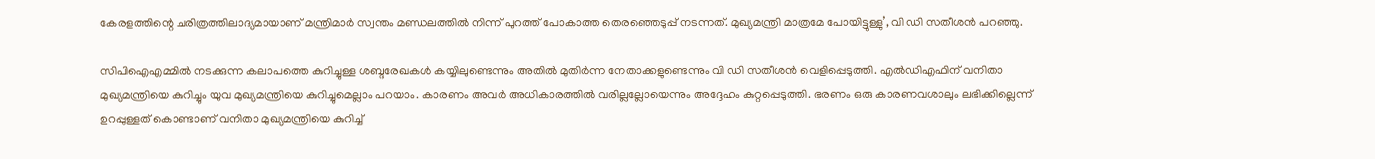കേരളത്തിന്റെ ചരിത്രത്തിലാദ്യമായാണ് മന്ത്രിമാര്‍ സ്വന്തം മണ്ഡലത്തില്‍ നിന്ന് പുറത്ത് പോകാത്ത തെരഞ്ഞെടുപ്പ് നടന്നത്. മുഖ്യമന്ത്രി മാത്രമേ പോയിട്ടുള്ളു’, വി ഡി സതീശന്‍ പറഞ്ഞു.

സിപിഐഎമ്മില്‍ നടക്കുന്ന കലാപത്തെ കുറിച്ചുള്ള ശബ്ദരേഖകള്‍ കയ്യിലുണ്ടെന്നും അതില്‍ മുതിര്‍ന്ന നേതാക്കളുണ്ടെന്നും വി ഡി സതീശന്‍ വെളിപ്പെടുത്തി. എല്‍ഡിഎഫിന് വനിതാ മുഖ്യമന്ത്രിയെ കുറിച്ചും യുവ മുഖ്യമന്ത്രിയെ കുറിച്ചുമെല്ലാം പറയാം. കാരണം അവര്‍ അധികാരത്തില്‍ വരില്ലല്ലോയെന്നും അദ്ദേഹം കുറ്റപ്പെടുത്തി. ഭരണം ഒരു കാരണവശാലും ലഭിക്കില്ലെന്ന് ഉറപ്പുള്ളത് കൊണ്ടാണ് വനിതാ മുഖ്യമന്ത്രിയെ കുറിച്ച്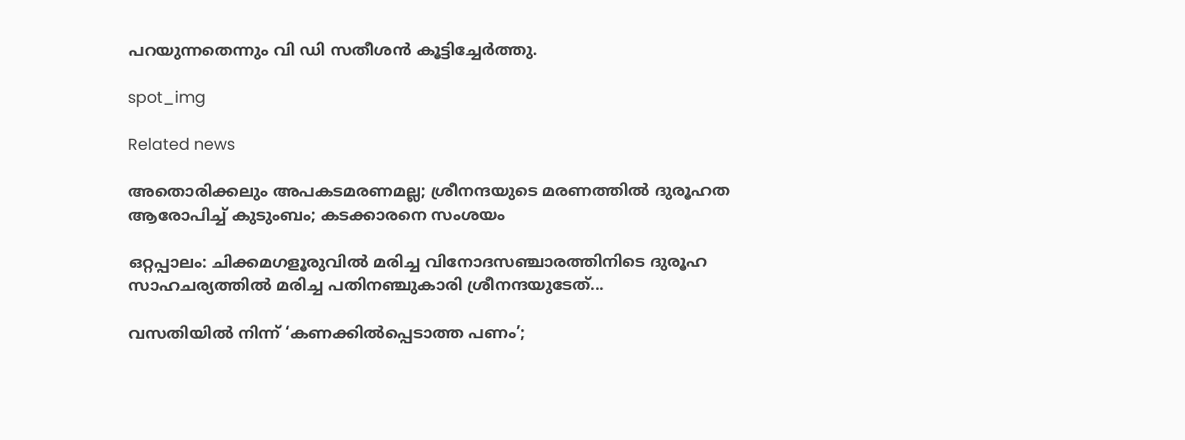പറയുന്നതെന്നും വി ഡി സതീശന്‍ കൂട്ടിച്ചേര്‍ത്തു.

spot_img

Related news

അതൊരിക്കലും അപകടമരണമല്ല; ശ്രീനന്ദയുടെ മരണത്തിൽ ദുരൂഹത ആരോപിച്ച് കുടുംബം; കടക്കാരനെ സംശയം

ഒറ്റപ്പാലം: ചിക്കമഗളൂരുവിൽ മരിച്ച വിനോദസഞ്ചാരത്തിനിടെ ദുരൂഹ സാഹചര്യത്തില്‍ മരിച്ച പതിനഞ്ചുകാരി ശ്രീനന്ദയുടേത്...

വസതിയിൽ നിന്ന് ‘കണക്കിൽപ്പെടാത്ത പണം’;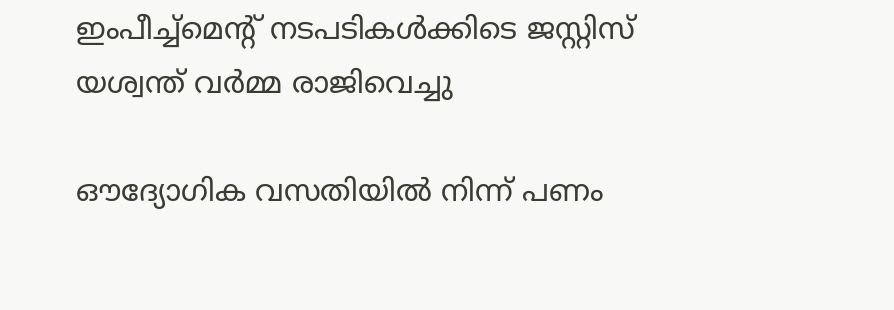ഇംപീച്ച്‌മെന്റ് നടപടികൾക്കിടെ ജസ്റ്റിസ് യശ്വന്ത് വർമ്മ രാജിവെച്ചു

ഔദ്യോഗിക വസതിയിൽ നിന്ന് പണം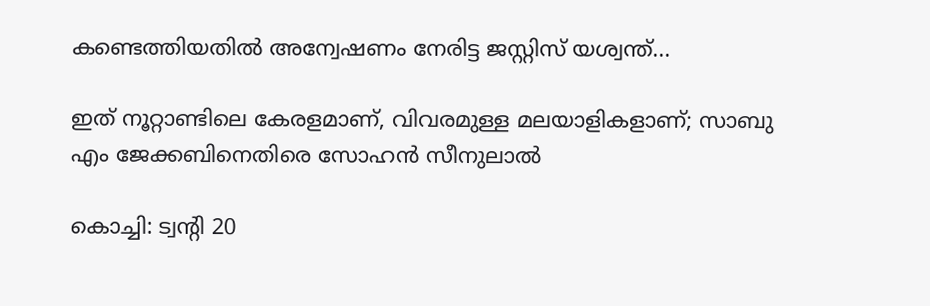കണ്ടെത്തിയതിൽ അന്വേഷണം നേരിട്ട ജസ്റ്റിസ് യശ്വന്ത്...

ഇത് നൂറ്റാണ്ടിലെ കേരളമാണ്, വിവരമുള്ള മലയാളികളാണ്; സാബു എം ജേക്കബിനെതിരെ സോഹൻ സീനുലാൽ

കൊച്ചി: ട്വന്റി 20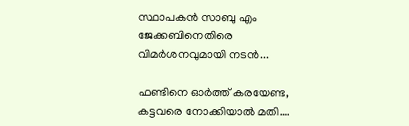സ്ഥാപകന്‍ സാബു എം ജേക്കബിനെതിരെ വിമർശനവുമായി നടന്‍...

ഫണ്ടിനെ ഓർത്ത് കരയേണ്ട, കട്ടവരെ നോക്കിയാൽ മതി….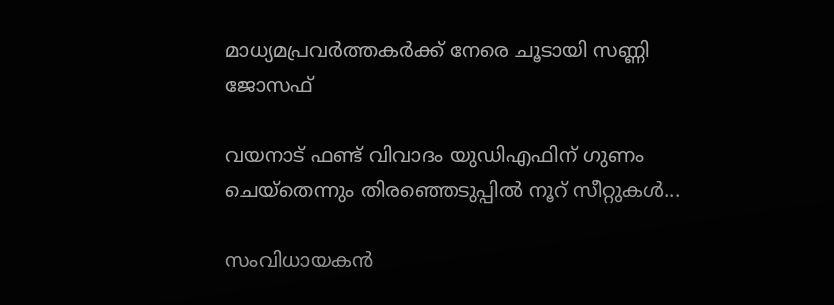മാധ്യമപ്രവർത്തകർക്ക് നേരെ ചൂടായി സണ്ണി ജോസഫ്

വയനാട് ഫണ്ട് വിവാദം യുഡിഎഫിന് ഗുണം ചെയ്തെന്നും തിരഞ്ഞെടുപ്പിൽ നൂറ് സീറ്റുകൾ...

സംവിധായകൻ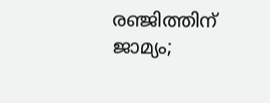രഞ്ജിത്തിന് ജാമ്യം;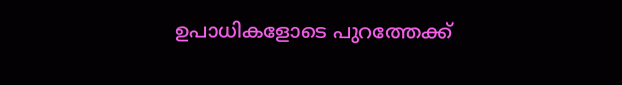ഉപാധികളോടെ പുറത്തേക്ക്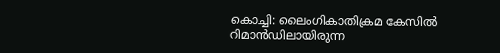കൊച്ചി: ലൈംഗികാതിക്രമ കേസിൽ റിമാൻഡിലായിരുന്ന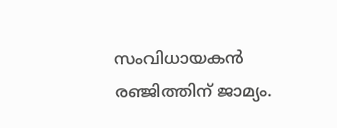സംവിധായകൻ രഞ്ജിത്തിന് ജാമ്യം.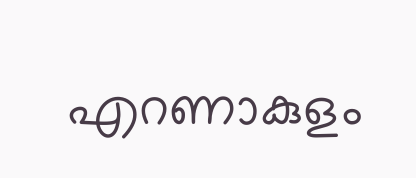എറണാകുളം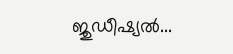ജുഡീഷ്യല്‍...